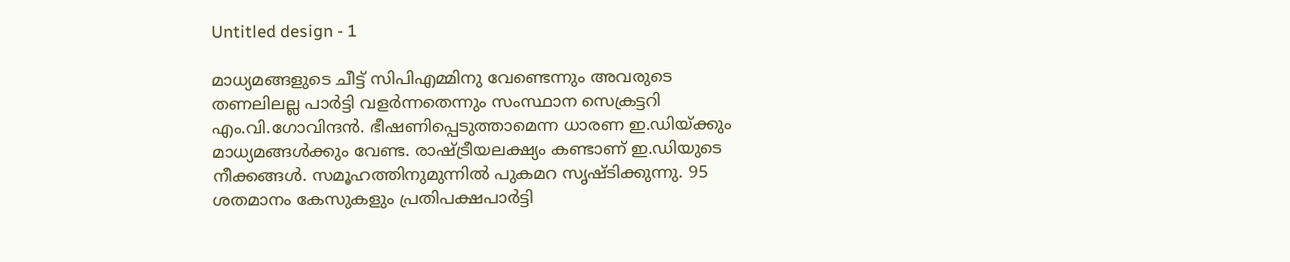Untitled design - 1

മാധ്യമങ്ങളുടെ ചീട്ട് സിപിഎമ്മിനു വേണ്ടെന്നും അവരുടെ തണലിലല്ല പാര്‍ട്ടി വളര്‍ന്നതെന്നും സംസ്ഥാന സെക്രട്ടറി എം.വി.ഗോവിന്ദന്‍. ഭീഷണിപ്പെടുത്താമെന്ന ധാരണ ഇ.ഡിയ്ക്കും മാധ്യമങ്ങള്‍ക്കും വേണ്ട. രാഷ്ട്രീയലക്ഷ്യം കണ്ടാണ് ഇ.ഡിയുടെ നീക്കങ്ങള്‍. സമൂഹത്തിനുമുന്നില്‍ പുകമറ സൃഷ്ടിക്കുന്നു. 95 ശതമാനം കേസുകളും പ്രതിപക്ഷപാര്‍ട്ടി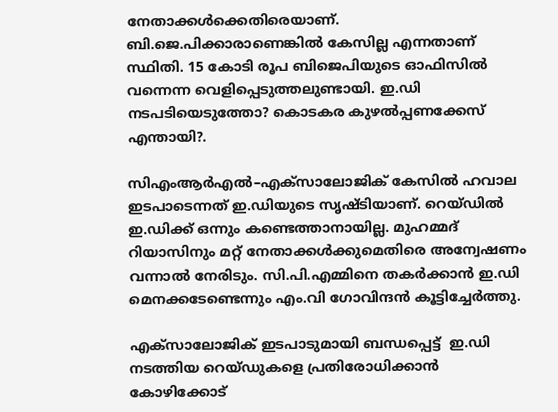നേതാക്കള്‍ക്കെതിരെയാണ്. ബി.ജെ.പിക്കാരാണെങ്കില്‍ കേസില്ല എന്നതാണ് സ്ഥിതി. 15 കോടി രൂപ ബിജെപിയുടെ ഓഫിസില്‍ വന്നെന്ന വെളിപ്പെടുത്തലുണ്ടായി. ഇ.ഡി നടപടിയെടുത്തോ? കൊടകര കുഴല്‍പ്പണക്കേസ് എന്തായി?.

സിഎംആർഎൽ–എക്സാലോജിക് കേസിൽ ഹവാല ഇടപാടെന്നത് ഇ.ഡിയുടെ സൃഷ്ടിയാണ്. റെയ്ഡില്‍ ഇ.ഡിക്ക് ഒന്നും കണ്ടെത്താനായില്ല. മുഹമ്മദ് റിയാസിനും മറ്റ് നേതാക്കള്‍ക്കുമെതിരെ അന്വേഷണം വന്നാല്‍ നേരിടും. സി.പി.എമ്മിനെ തകര്‍ക്കാന്‍ ഇ.ഡി മെനക്കടേണ്ടെന്നും എം.വി ഗോവിന്ദന്‍ കൂട്ടിച്ചേര്‍ത്തു.

എക്‌സാലോജിക് ഇടപാടുമായി ബന്ധപ്പെട്ട്  ഇ.ഡി  നടത്തിയ റെയ്ഡുകളെ പ്രതിരോധിക്കാൻ കോഴിക്കോട്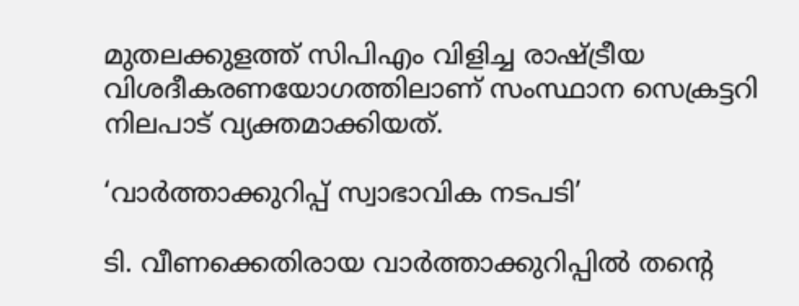മുതലക്കുളത്ത് സിപിഎം വിളിച്ച രാഷ്ട്രീയ വിശദീകരണയോഗത്തിലാണ് സംസ്ഥാന സെക്രട്ടറി നിലപാട് വ്യക്തമാക്കിയത്.

‘വാര്‍ത്താക്കുറിപ്പ് സ്വാഭാവിക നടപടി’

ടി. വീണക്കെതിരായ വാര്‍ത്താക്കുറിപ്പില്‍ തന്‍റെ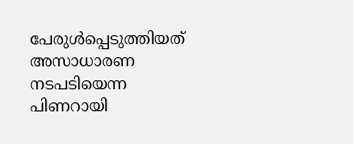പേരുള്‍പ്പെടുത്തിയത് അസാധാരണ നടപടിയെന്ന പിണറായി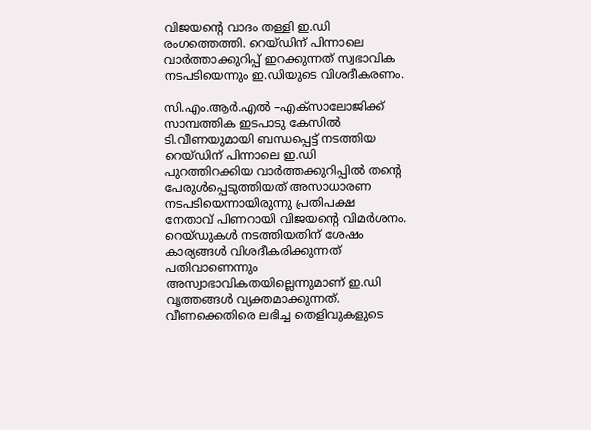വിജയന്‍റെ വാദം തള്ളി ഇ.ഡി രംഗത്തെത്തി. റെയ്‍ഡിന് പിന്നാലെ വാര്‍ത്താക്കുറിപ്പ് ഇറക്കുന്നത് സ്വഭാവിക നടപടിയെന്നും ഇ.ഡിയുടെ വിശദീകരണം.

സി.എം.ആര്‍.എല്‍ –എക്സാലോജിക്ക് സാമ്പത്തിക ഇടപാടു കേസില്‍ ടി.വീണയുമായി ബന്ധപ്പെട്ട് നടത്തിയ റെയ്ഡിന് പിന്നാലെ ഇ.ഡി പുറത്തിറക്കിയ വാര്‍ത്തക്കുറിപ്പില്‍ തന്‍റെ പേരുള്‍പ്പെടുത്തിയത് അസാധാരണ നടപടിയെന്നായിരുന്നു പ്രതിപക്ഷ  നേതാവ് പിണറായി വിജയന്‍റെ വിമര്‍ശനം. റെയ്ഡുകള്‍ നടത്തിയതിന് ശേഷം കാര്യങ്ങള്‍ വിശദീകരിക്കുന്നത് പതിവാണെന്നും അസ്വാഭാവികതയില്ലെന്നുമാണ് ഇ.ഡി വൃത്തങ്ങള്‍ വ്യക്തമാക്കുന്നത്. വീണക്കെതിരെ ലഭിച്ച തെളിവുകളുടെ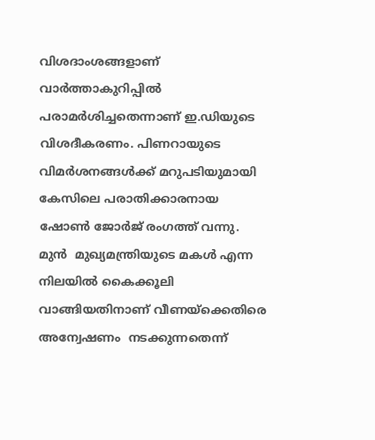വിശദാംശങ്ങളാണ്  വാര്‍ത്താകുറിപ്പില്‍  പരാമര്‍ശിച്ചതെന്നാണ് ഇ.ഡിയുടെ വിശദീകരണം. പിണറായുടെ വിമര്‍ശനങ്ങള്‍ക്ക് മറുപടിയുമായി കേസിലെ പരാതിക്കാരനായ ഷോണ്‍ ജോര്‍ജ് രംഗത്ത് വന്നു. മുന്‍  മുഖ്യമന്ത്രിയുടെ മകള്‍ എന്ന നിലയില്‍ കൈക്കൂലി വാങ്ങിയതിനാണ് വീണയ്ക്കെതിരെ അന്വേഷണം  നടക്കുന്നതെന്ന്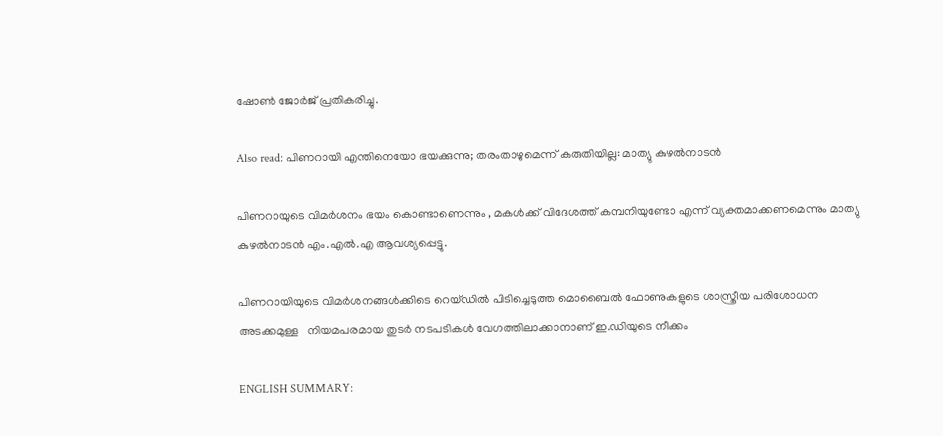ഷോണ്‍ ജോര്‍ജ് പ്രതികരിച്ചു.

Also read: പിണറായി എന്തിനെയോ ഭയക്കുന്നു; തരംതാഴുമെന്ന് കരുതിയില്ല: മാത്യു കുഴല്‍നാടന്‍

പിണറായുടെ വിമര്‍ശനം ഭയം കൊണ്ടാണെന്നും , മകള്‍ക്ക് വിദേശത്ത് കമ്പനിയുണ്ടോ എന്ന് വ്യക്തമാക്കണമെന്നും മാത്യു കുഴല്‍നാടന്‍ എം.എല്‍.എ ആവശ്യപ്പെട്ടു.

പിണറായിയുടെ വിമര്‍ശനങ്ങള്‍ക്കിടെ റെയ്ഡില്‍ പിടിച്ചെടുത്ത മൊബൈല്‍ ഫോണുകളുടെ ശാസ്ത്രീയ പരിശോധന അടക്കമുള്ള   നിയമപരമായ തുടർ നടപടികള്‍ വേഗത്തിലാക്കാനാണ് ഇ.ഡിയുടെ നീക്കം

ENGLISH SUMMARY: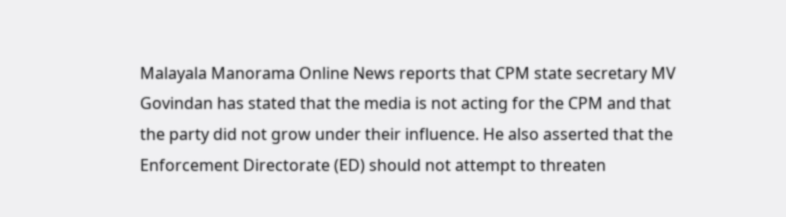Malayala Manorama Online News reports that CPM state secretary MV Govindan has stated that the media is not acting for the CPM and that the party did not grow under their influence. He also asserted that the Enforcement Directorate (ED) should not attempt to threaten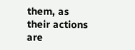them, as their actions are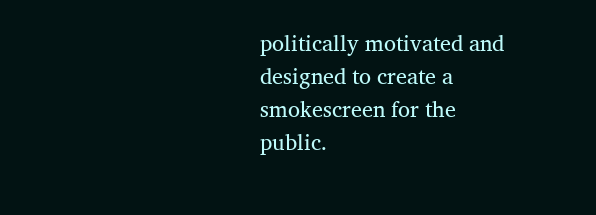politically motivated and designed to create a smokescreen for the public.